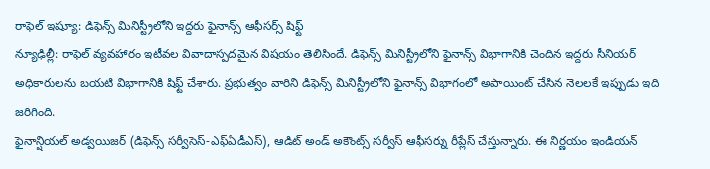రాఫెల్ ఇష్యూ: డిఫెన్స్ మినిస్ట్రీలోని ఇద్దరు ఫైనాన్స్ ఆఫీసర్స్ షిఫ్ట్
న్యూఢిల్లీ: రాఫెల్ వ్యవహారం ఇటీవల వివాదాస్పదమైన విషయం తెలిసిందే. డిఫెన్స్ మినిస్ట్రీలోని ఫైనాన్స్ విభాగానికి చెందిన ఇద్దరు సీనియర్ అధికారులను బయటి విభాగానికి షిఫ్ట్ చేశారు. ప్రభుత్వం వారిని డిఫెన్స్ మినిస్ట్రీలోని ఫైనాన్స్ విభాగంలో అపాయింట్ చేసిన నెలలకే ఇప్పుడు ఇది జరిగింది.
ఫైనాన్షియల్ అడ్వయిజర్ (డిఫెన్స్ సర్వీసెస్-ఎఫ్ఏడీఎస్), ఆడిట్ అండ్ అకౌంట్స్ సర్వీస్ ఆఫీసర్ను రీప్లేస్ చేస్తున్నారు. ఈ నిర్ణయం ఇండియన్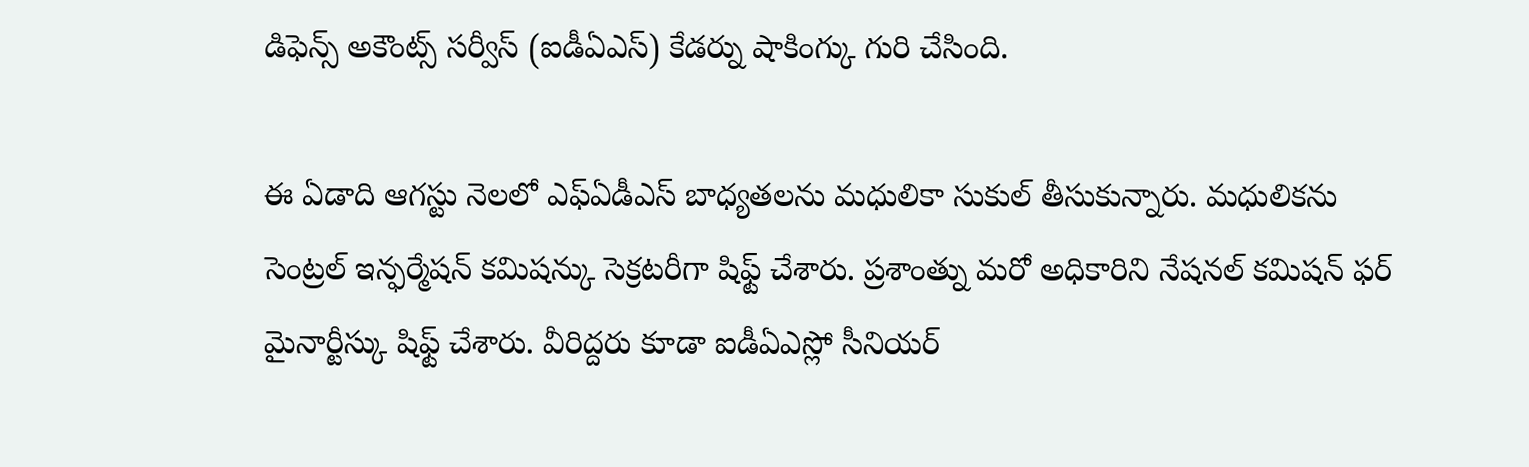డిఫెన్స్ అకౌంట్స్ సర్వీస్ (ఐడీఏఎస్) కేడర్ను షాకింగ్కు గురి చేసింది.

ఈ ఏడాది ఆగస్టు నెలలో ఎఫ్ఏడీఎస్ బాధ్యతలను మధులికా సుకుల్ తీసుకున్నారు. మధులికను సెంట్రల్ ఇన్ఫర్మేషన్ కమిషన్కు సెక్రటరీగా షిఫ్ట్ చేశారు. ప్రశాంత్ను మరో అధికారిని నేషనల్ కమిషన్ ఫర్ మైనార్టీస్కు షిఫ్ట్ చేశారు. వీరిద్దరు కూడా ఐడీఏఎస్లో సీనియర్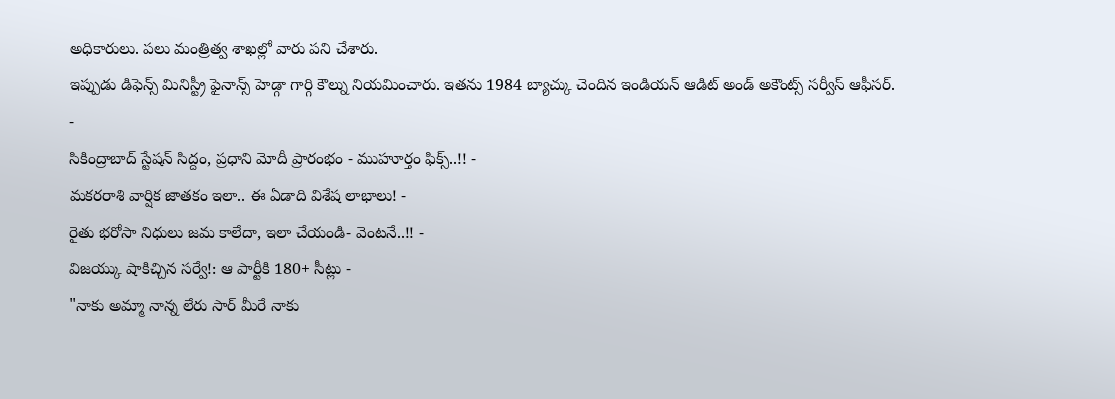అధికారులు. పలు మంత్రిత్వ శాఖల్లో వారు పని చేశారు.
ఇప్పుడు డిఫెన్స్ మినిస్ట్రీ ఫైనాన్స్ హెడ్గా గార్గి కౌల్ను నియమించారు. ఇతను 1984 బ్యాచ్కు చెందిన ఇండియన్ ఆడిట్ అండ్ అకౌంట్స్ సర్వీస్ ఆఫీసర్.
-
సికింద్రాబాద్ స్టేషన్ సిద్దం, ప్రధాని మోదీ ప్రారంభం - ముహూర్తం ఫిక్స్..!! -
మకరరాశి వార్షిక జాతకం ఇలా.. ఈ ఏడాది విశేష లాభాలు! -
రైతు భరోసా నిధులు జమ కాలేదా, ఇలా చేయండి- వెంటనే..!! -
విజయ్కు షాకిచ్చిన సర్వే!: ఆ పార్టీకి 180+ సీట్లు -
"నాకు అమ్మా నాన్న లేరు సార్ మీరే నాకు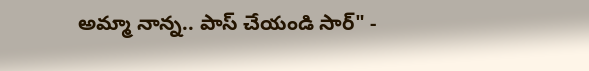అమ్మా నాన్న.. పాస్ చేయండి సార్" -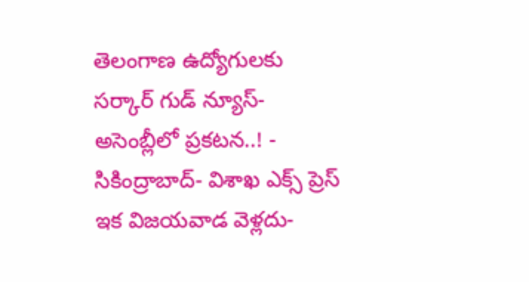తెలంగాణ ఉద్యోగులకు సర్కార్ గుడ్ న్యూస్-అసెంబ్లీలో ప్రకటన..! -
సికింద్రాబాద్- విశాఖ ఎక్స్ ప్రెస్ ఇక విజయవాడ వెళ్లదు-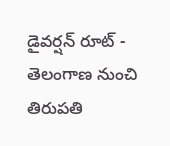డైవర్షన్ రూట్ -
తెలంగాణ నుంచి తిరుపతి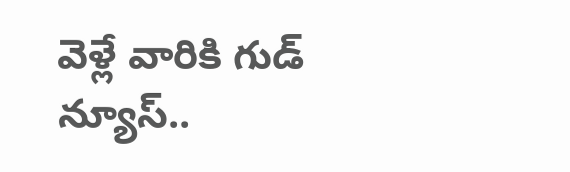వెళ్లే వారికి గుడ్ న్యూస్..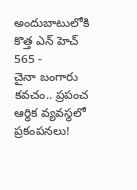అందుబాటులోకి కొత్త ఎన్ హెచ్ 565 -
చైనా బంగారు కవచం.. ప్రపంచ ఆర్థిక వ్యవస్థలో ప్రకంపనలు!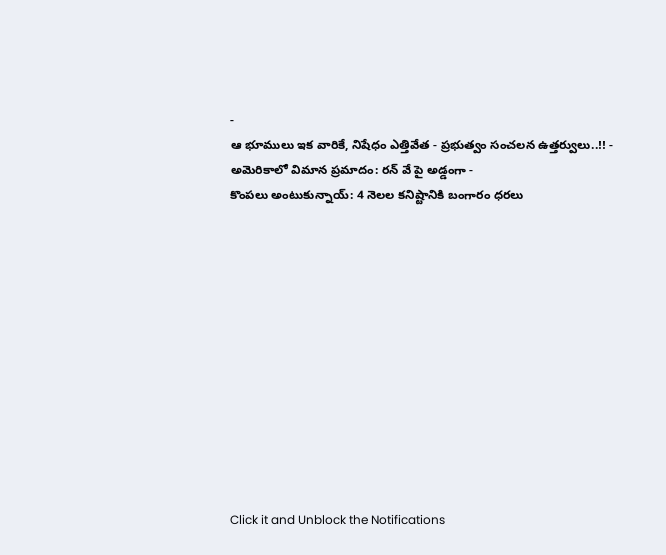-
ఆ భూములు ఇక వారికే, నిషేధం ఎత్తివేత - ప్రభుత్వం సంచలన ఉత్తర్వులు..!! -
అమెరికాలో విమాన ప్రమాదం: రన్ వే పై అడ్డంగా -
కొంపలు అంటుకున్నాయ్: 4 నెలల కనిష్టానికి బంగారం ధరలు












Click it and Unblock the Notifications